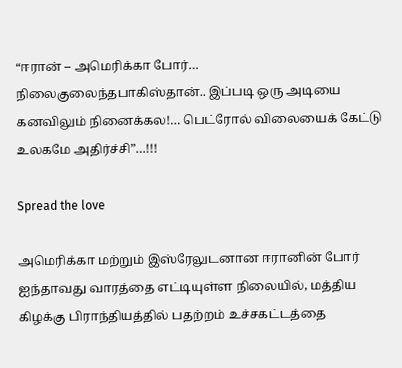“ஈரான் – அமெரிக்கா போர்… நிலைகுலைந்தபாகிஸ்தான்.. இப்படி ஒரு அடியை கனவிலும் நினைக்கல!… பெட்ரோல் விலையைக் கேட்டு உலகமே அதிர்ச்சி”…!!!

Spread the love

அமெரிக்கா மற்றும் இஸ்ரேலுடனான ஈரானின் போர் ஐந்தாவது வாரத்தை எட்டியுள்ள நிலையில், மத்திய கிழக்கு பிராந்தியத்தில் பதற்றம் உச்சகட்டத்தை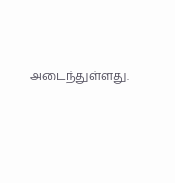அடைந்துள்ளது.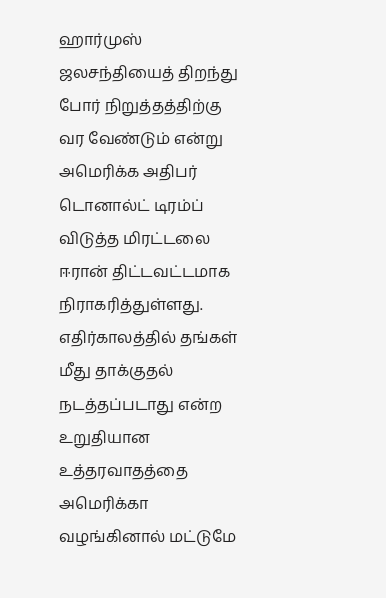ஹார்முஸ் ஜலசந்தியைத் திறந்து போர் நிறுத்தத்திற்கு வர வேண்டும் என்று அமெரிக்க அதிபர் டொனால்ட் டிரம்ப் விடுத்த மிரட்டலை ஈரான் திட்டவட்டமாக நிராகரித்துள்ளது. எதிர்காலத்தில் தங்கள் மீது தாக்குதல் நடத்தப்படாது என்ற உறுதியான உத்தரவாதத்தை அமெரிக்கா வழங்கினால் மட்டுமே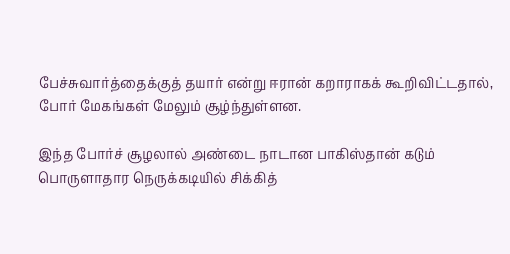பேச்சுவார்த்தைக்குத் தயார் என்று ஈரான் கறாராகக் கூறிவிட்டதால், போர் மேகங்கள் மேலும் சூழ்ந்துள்ளன.

இந்த போர்ச் சூழலால் அண்டை நாடான பாகிஸ்தான் கடும் பொருளாதார நெருக்கடியில் சிக்கித்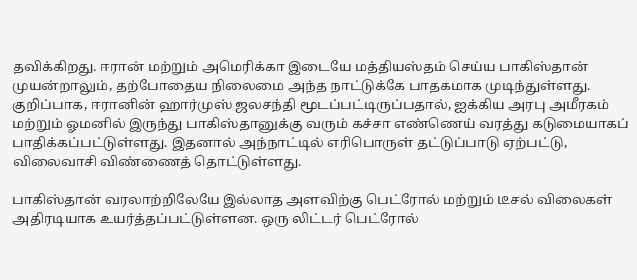தவிக்கிறது. ஈரான் மற்றும் அமெரிக்கா இடையே மத்தியஸ்தம் செய்ய பாகிஸ்தான் முயன்றாலும், தற்போதைய நிலைமை அந்த நாட்டுக்கே பாதகமாக முடிந்துள்ளது. குறிப்பாக, ஈரானின் ஹார்முஸ் ஜலசந்தி மூடப்பட்டிருப்பதால், ஐக்கிய அரபு அமீரகம் மற்றும் ஓமனில் இருந்து பாகிஸ்தானுக்கு வரும் கச்சா எண்ணெய் வரத்து கடுமையாகப் பாதிக்கப்பட்டுள்ளது. இதனால் அந்நாட்டில் எரிபொருள் தட்டுப்பாடு ஏற்பட்டு, விலைவாசி விண்ணைத் தொட்டுள்ளது.

பாகிஸ்தான் வரலாற்றிலேயே இல்லாத அளவிற்கு பெட்ரோல் மற்றும் டீசல் விலைகள் அதிரடியாக உயர்த்தப்பட்டுள்ளன. ஒரு லிட்டர் பெட்ரோல்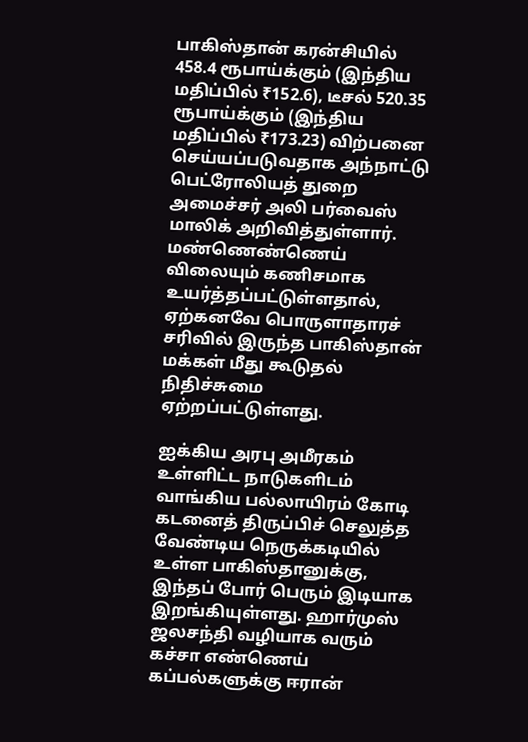பாகிஸ்தான் கரன்சியில் 458.4 ரூபாய்க்கும் (இந்திய மதிப்பில் ₹152.6), டீசல் 520.35 ரூபாய்க்கும் (இந்திய மதிப்பில் ₹173.23) விற்பனை செய்யப்படுவதாக அந்நாட்டு பெட்ரோலியத் துறை அமைச்சர் அலி பர்வைஸ் மாலிக் அறிவித்துள்ளார். மண்ணெண்ணெய் விலையும் கணிசமாக உயர்த்தப்பட்டுள்ளதால், ஏற்கனவே பொருளாதாரச் சரிவில் இருந்த பாகிஸ்தான் மக்கள் மீது கூடுதல் நிதிச்சுமை ஏற்றப்பட்டுள்ளது.

ஐக்கிய அரபு அமீரகம் உள்ளிட்ட நாடுகளிடம் வாங்கிய பல்லாயிரம் கோடி கடனைத் திருப்பிச் செலுத்த வேண்டிய நெருக்கடியில் உள்ள பாகிஸ்தானுக்கு, இந்தப் போர் பெரும் இடியாக இறங்கியுள்ளது. ஹார்முஸ் ஜலசந்தி வழியாக வரும் கச்சா எண்ணெய் கப்பல்களுக்கு ஈரான்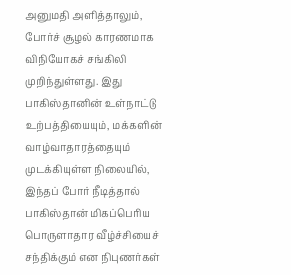அனுமதி அளித்தாலும், போர்ச் சூழல் காரணமாக விநியோகச் சங்கிலி முறிந்துள்ளது. இது பாகிஸ்தானின் உள்நாட்டு உற்பத்தியையும், மக்களின் வாழ்வாதாரத்தையும் முடக்கியுள்ள நிலையில், இந்தப் போர் நீடித்தால் பாகிஸ்தான் மிகப்பெரிய பொருளாதார வீழ்ச்சியைச் சந்திக்கும் என நிபுணர்கள்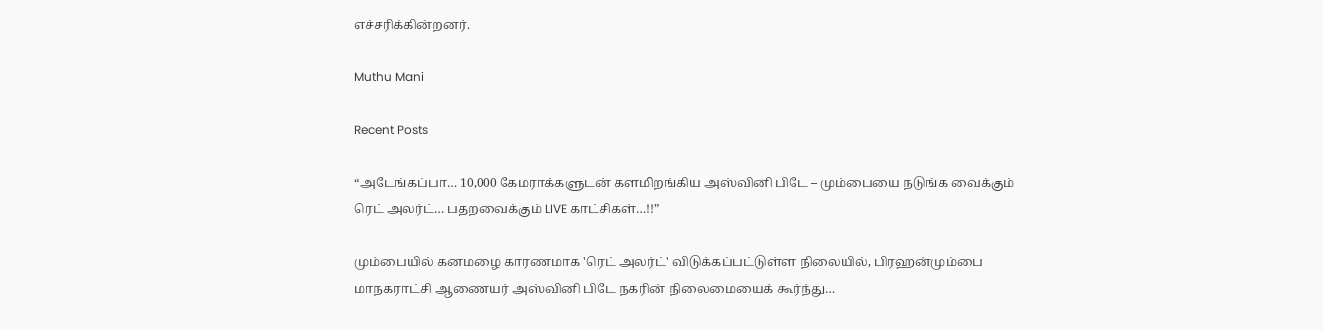எச்சரிக்கின்றனர்.

Muthu Mani

Recent Posts

“அடேங்கப்பா… 10,000 கேமராக்களுடன் களமிறங்கிய அஸ்வினி பிடே – மும்பையை நடுங்க வைக்கும் ரெட் அலர்ட்… பதறவைக்கும் LIVE காட்சிகள்…!!”

மும்பையில் கனமழை காரணமாக 'ரெட் அலர்ட்' விடுக்கப்பட்டுள்ள நிலையில், பிரஹன்மும்பை மாநகராட்சி ஆணையர் அஸ்வினி பிடே நகரின் நிலைமையைக் கூர்ந்து…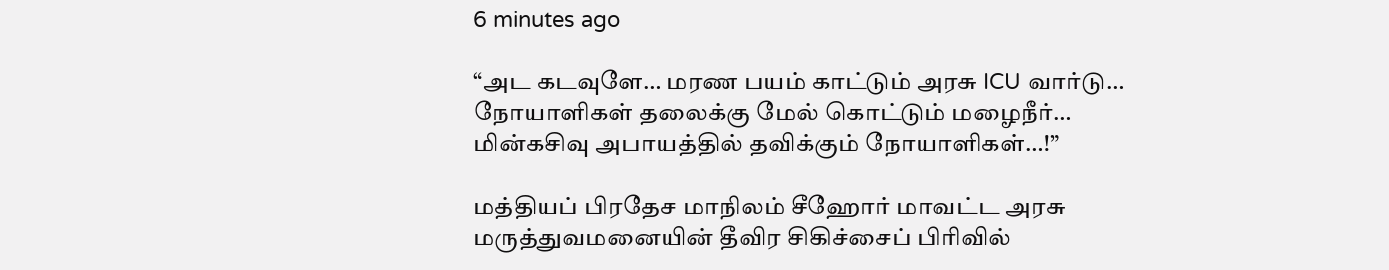6 minutes ago

“அட கடவுளே… மரண பயம் காட்டும் அரசு ICU வார்டு… நோயாளிகள் தலைக்கு மேல் கொட்டும் மழைநீர்… மின்கசிவு அபாயத்தில் தவிக்கும் நோயாளிகள்…!”

மத்தியப் பிரதேச மாநிலம் சீஹோர் மாவட்ட அரசு மருத்துவமனையின் தீவிர சிகிச்சைப் பிரிவில்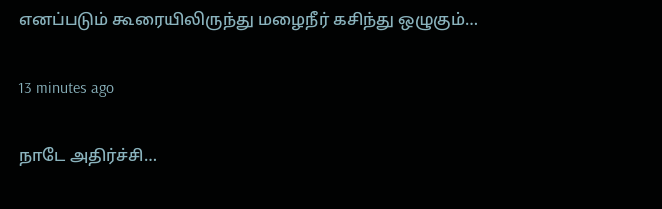எனப்படும் கூரையிலிருந்து மழைநீர் கசிந்து ஒழுகும்…

13 minutes ago

நாடே அதிர்ச்சி…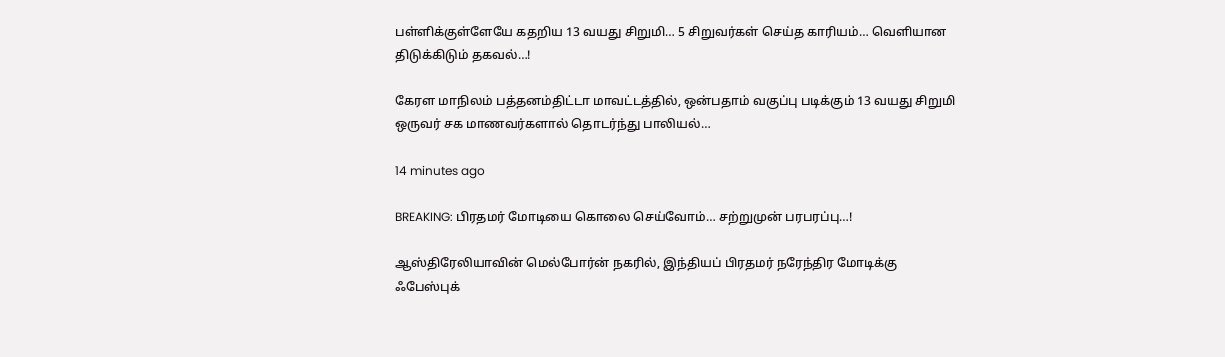பள்ளிக்குள்ளேயே கதறிய 13 வயது சிறுமி… 5 சிறுவர்கள் செய்த காரியம்… வெளியான திடுக்கிடும் தகவல்…!

கேரள மாநிலம் பத்தனம்திட்டா மாவட்டத்தில், ஒன்பதாம் வகுப்பு படிக்கும் 13 வயது சிறுமி ஒருவர் சக மாணவர்களால் தொடர்ந்து பாலியல்…

14 minutes ago

BREAKING: பிரதமர் மோடியை கொலை செய்வோம்… சற்றுமுன் பரபரப்பு…!

ஆஸ்திரேலியாவின் மெல்போர்ன் நகரில், இந்தியப் பிரதமர் நரேந்திர மோடிக்கு ஃபேஸ்புக்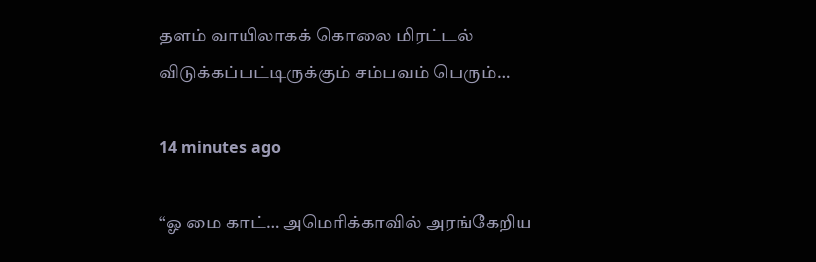தளம் வாயிலாகக் கொலை மிரட்டல் விடுக்கப்பட்டிருக்கும் சம்பவம் பெரும்…

14 minutes ago

“ஓ மை காட்… அமெரிக்காவில் அரங்கேறிய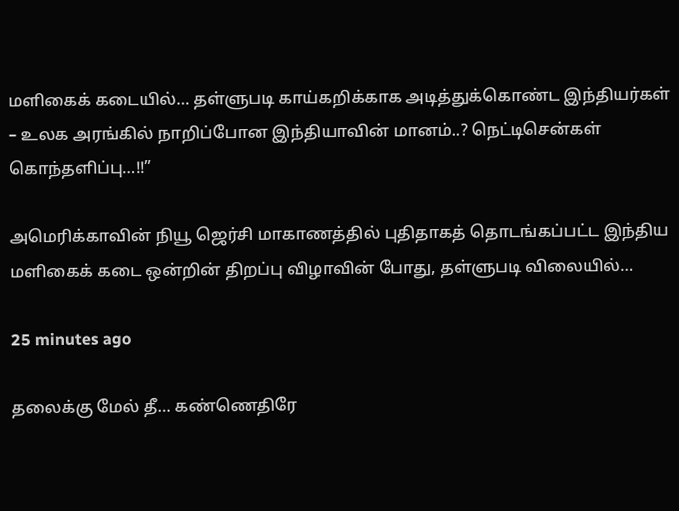மளிகைக் கடையில்… தள்ளுபடி காய்கறிக்காக அடித்துக்கொண்ட இந்தியர்கள் – உலக அரங்கில் நாறிப்போன இந்தியாவின் மானம்..? நெட்டிசென்கள் கொந்தளிப்பு…!!”

அமெரிக்காவின் நியூ ஜெர்சி மாகாணத்தில் புதிதாகத் தொடங்கப்பட்ட இந்திய மளிகைக் கடை ஒன்றின் திறப்பு விழாவின் போது, தள்ளுபடி விலையில்…

25 minutes ago

தலைக்கு மேல் தீ… கண்ணெதிரே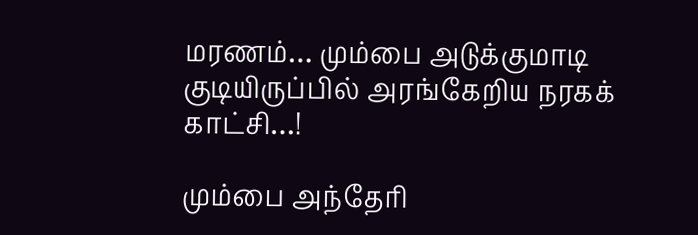மரணம்… மும்பை அடுக்குமாடி குடியிருப்பில் அரங்கேறிய நரகக் காட்சி…!

மும்பை அந்தேரி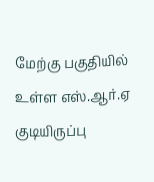மேற்கு பகுதியில் உள்ள எஸ்.ஆர்.ஏ குடியிருப்பு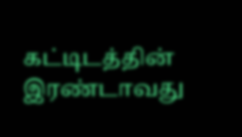கட்டிடத்தின் இரண்டாவது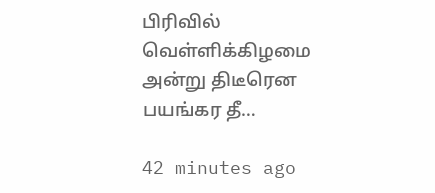பிரிவில் வெள்ளிக்கிழமை அன்று திடீரென பயங்கர தீ…

42 minutes ago